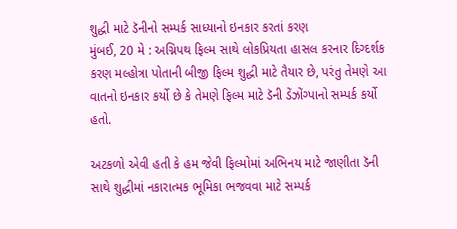શુદ્ધી માટે ડૅનીનો સમ્પર્ક સાધ્યાનો ઇનકાર કરતાં કરણ
મુંબઈ, 20 મે : અગ્નિપથ ફિલ્મ સાથે લોકપ્રિયતા હાસલ કરનાર દિગ્દર્શક કરણ મલ્હોત્રા પોતાની બીજી ફિલ્મ શુદ્ધી માટે તૈયાર છે, પરંતુ તેમણે આ વાતનો ઇનકાર કર્યો છે કે તેમણે ફિલ્મ માટે ડૅની ડેંઝોંગ્પાનો સમ્પર્ક કર્યો હતો.

અટકળો એવી હતી કે હમ જેવી ફિલ્મોમાં અભિનય માટે જાણીતા ડૅની સાથે શુદ્ધીમાં નકારાત્મક ભૂમિકા ભજવવા માટે સમ્પર્ક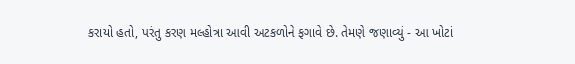કરાયો હતો, પરંતુ કરણ મલ્હોત્રા આવી અટકળોને ફગાવે છે. તેમણે જણાવ્યું - આ ખોટાં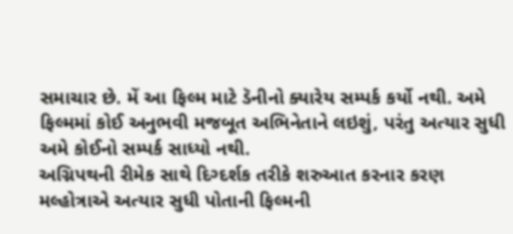સમાચાર છે. મેં આ ફિલ્મ માટે ડૅનીનો ક્યારેય સમ્પર્ક કર્યો નથી. અમે ફિલ્મમાં કોઈ અનુભવી મજબૂત અભિનેતાને લઇશું, પરંતુ અત્યાર સુધી અમે કોઈનો સમ્પર્ક સાધ્યો નથી.
અગ્નિપથની રીમેક સાથે દિગ્દર્શક તરીકે શરુઆત કરનાર કરણ મલ્હોત્રાએ અત્યાર સુધી પોતાની ફિલ્મની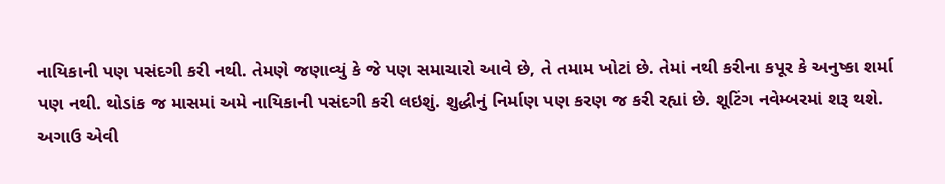નાયિકાની પણ પસંદગી કરી નથી. તેમણે જણાવ્યું કે જે પણ સમાચારો આવે છે, તે તમામ ખોટાં છે. તેમાં નથી કરીના કપૂર કે અનુષ્કા શર્મા પણ નથી. થોડાંક જ માસમાં અમે નાયિકાની પસંદગી કરી લઇશું. શુદ્ધીનું નિર્માણ પણ કરણ જ કરી રહ્યાં છે. શૂટિંગ નવેમ્બરમાં શરૂ થશે.
અગાઉ એવી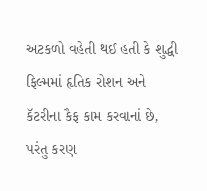અટકળો વહેતી થઈ હતી કે શુદ્ધી ફિલ્મમાં હૃતિક રોશન અને કૅટરીના કૈફ કામ કરવાનાં છે, પરંતુ કરણ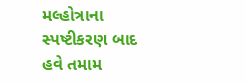મલ્હોત્રાના સ્પષ્ટીકરણ બાદ હવે તમામ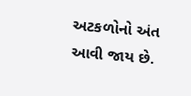અટકળોનો અંત આવી જાય છે.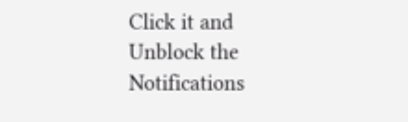Click it and Unblock the Notifications